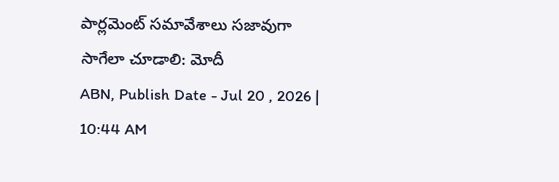పార్లమెంట్ సమావేశాలు సజావుగా సాగేలా చూడాలి: మోదీ
ABN, Publish Date - Jul 20 , 2026 | 10:44 AM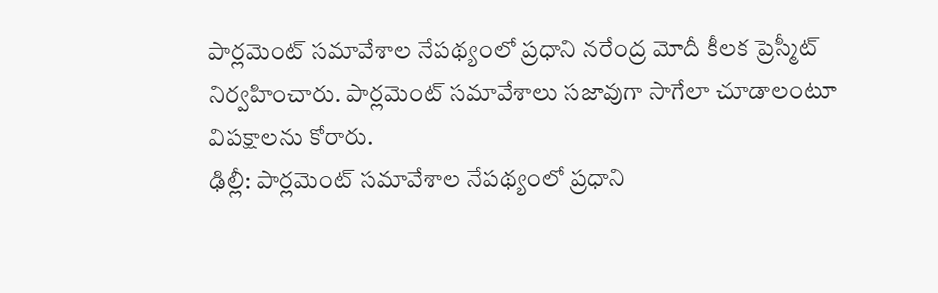పార్లమెంట్ సమావేశాల నేపథ్యంలో ప్రధాని నరేంద్ర మోదీ కీలక ప్రెస్మీట్ నిర్వహించారు. పార్లమెంట్ సమావేశాలు సజావుగా సాగేలా చూడాలంటూ విపక్షాలను కోరారు.
ఢిల్లీ: పార్లమెంట్ సమావేశాల నేపథ్యంలో ప్రధాని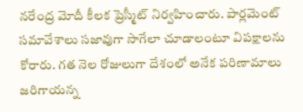నరేంద్ర మోదీ కీలక ప్రెస్మీట్ నిర్వహించారు. పార్లమెంట్ సమావేశాలు సజావుగా సాగేలా చూడాలంటూ విపక్షాలను కోరారు. గత నెల రోజులుగా దేశంలో అనేక పరిణామాలు జరిగాయన్న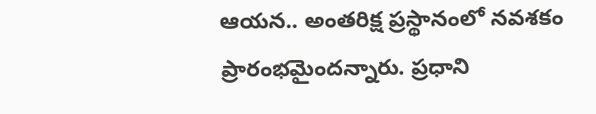ఆయన.. అంతరిక్ష ప్రస్థానంలో నవశకం ప్రారంభమైందన్నారు. ప్రధాని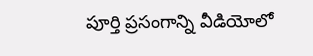పూర్తి ప్రసంగాన్ని వీడియోలో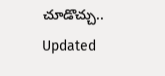చూడొచ్చు..
Updated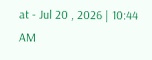at - Jul 20 , 2026 | 10:44 AM